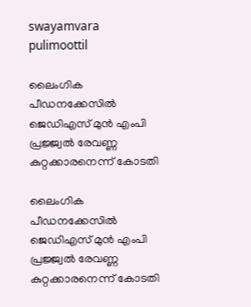swayamvara
pulimoottil

ലൈംഗിക പീഡനക്കേസില്‍ ജെഡിഎസ് മുന്‍ എംപി പ്രജ്ജ്വല്‍ രേവണ്ണ കുറ്റക്കാരനെന്ന് കോടതി

ലൈംഗിക പീഡനക്കേസില്‍ ജെഡിഎസ് മുന്‍ എംപി പ്രജ്ജ്വല്‍ രേവണ്ണ കുറ്റക്കാരനെന്ന് കോടതി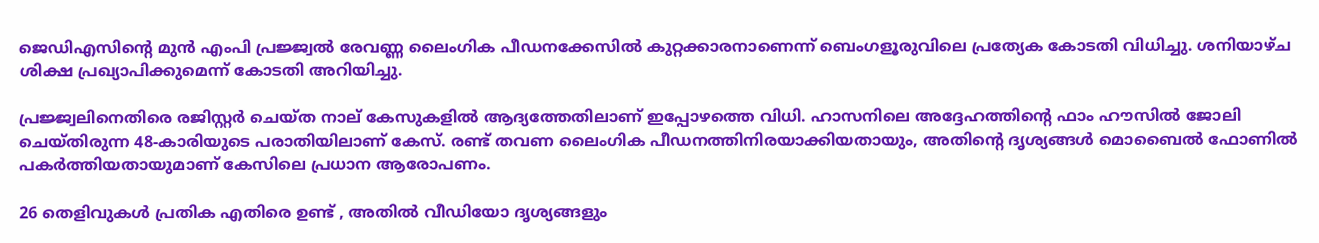ജെഡിഎസിന്റെ മുന്‍ എംപി പ്രജ്ജ്വല്‍ രേവണ്ണ ലൈംഗിക പീഡനക്കേസില്‍ കുറ്റക്കാരനാണെന്ന് ബെംഗളൂരുവിലെ പ്രത്യേക കോടതി വിധിച്ചു. ശനിയാഴ്ച ശിക്ഷ പ്രഖ്യാപിക്കുമെന്ന് കോടതി അറിയിച്ചു.

പ്രജ്ജ്വലിനെതിരെ രജിസ്റ്റര്‍ ചെയ്ത നാല് കേസുകളില്‍ ആദ്യത്തേതിലാണ് ഇപ്പോഴത്തെ വിധി. ഹാസനിലെ അദ്ദേഹത്തിന്റെ ഫാം ഹൗസില്‍ ജോലി ചെയ്തിരുന്ന 48-കാരിയുടെ പരാതിയിലാണ് കേസ്. രണ്ട് തവണ ലൈംഗിക പീഡനത്തിനിരയാക്കിയതായും, അതിന്റെ ദൃശ്യങ്ങള്‍ മൊബൈല്‍ ഫോണില്‍ പകര്‍ത്തിയതായുമാണ് കേസിലെ പ്രധാന ആരോപണം.

26 തെളിവുകള്‍ പ്രതിക എതിരെ ഉണ്ട് , അതില്‍ വീഡിയോ ദൃശ്യങ്ങളും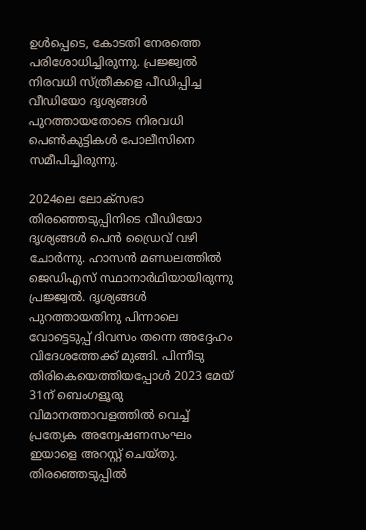ഉള്‍പ്പെടെ, കോടതി നേരത്തെ പരിശോധിച്ചിരുന്നു. പ്രജ്ജ്വല്‍ നിരവധി സ്ത്രീകളെ പീഡിപ്പിച്ച വീഡിയോ ദൃശ്യങ്ങള്‍ പുറത്തായതോടെ നിരവധി പെണ്‍കുട്ടികള്‍ പോലീസിനെ സമീപിച്ചിരുന്നു.

2024ലെ ലോക്‌സഭാ തിരഞ്ഞെടുപ്പിനിടെ വീഡിയോ ദൃശ്യങ്ങള്‍ പെന്‍ ഡ്രൈവ് വഴി ചോർന്നു. ഹാസന്‍ മണ്ഡലത്തില്‍ ജെഡിഎസ് സ്ഥാനാര്‍ഥിയായിരുന്നു പ്രജ്ജ്വല്‍. ദൃശ്യങ്ങള്‍ പുറത്തായതിനു പിന്നാലെ വോട്ടെടുപ്പ് ദിവസം തന്നെ അദ്ദേഹം വിദേശത്തേക്ക് മുങ്ങി. പിന്നീടു തിരികെയെത്തിയപ്പോള്‍ 2023 മേയ് 31ന് ബെംഗളൂരു വിമാനത്താവളത്തില്‍ വെച്ച് പ്രത്യേക അന്വേഷണസംഘം ഇയാളെ അറസ്റ്റ് ചെയ്തു. തിരഞ്ഞെടുപ്പിൽ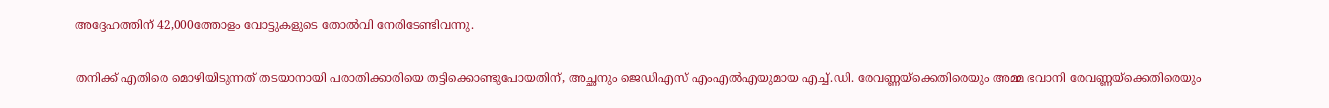അദ്ദേഹത്തിന് 42,000ത്തോളം വോട്ടുകളുടെ തോൽവി നേരിടേണ്ടിവന്നു.

തനിക്ക് എതിരെ മൊഴിയിടുന്നത് തടയാനായി പരാതിക്കാരിയെ തട്ടിക്കൊണ്ടുപോയതിന്, അച്ഛനും ജെഡിഎസ് എംഎല്‍എയുമായ എച്ച്.ഡി. രേവണ്ണയ്‌ക്കെതിരെയും അമ്മ ഭവാനി രേവണ്ണയ്‌ക്കെതിരെയും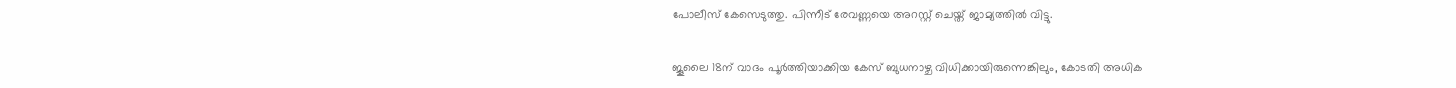പോലീസ് കേസെടുത്തു. പിന്നീട് രേവണ്ണയെ അറസ്റ്റ് ചെയ്ത് ജാമ്യത്തില്‍ വിട്ടു.

ജൂലൈ 18ന് വാദം പൂര്‍ത്തിയാക്കിയ കേസ് ബുധനാഴ്ച വിധിക്കായിരുന്നെങ്കിലും, കോടതി അധിക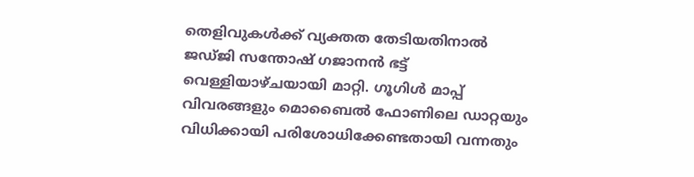തെളിവുകള്‍ക്ക് വ്യക്തത തേടിയതിനാല്‍ ജഡ്ജി സന്തോഷ് ഗജാനന്‍ ഭട്ട് വെള്ളിയാഴ്ചയായി മാറ്റി. ഗൂഗിള്‍ മാപ്പ് വിവരങ്ങളും മൊബൈല്‍ ഫോണിലെ ഡാറ്റയും വിധിക്കായി പരിശോധിക്കേണ്ടതായി വന്നതും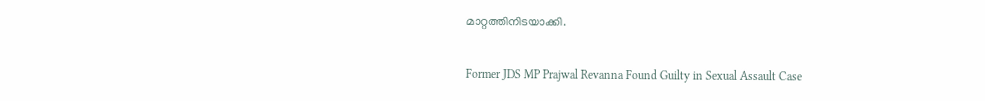മാറ്റത്തിനിടയാക്കി.

Former JDS MP Prajwal Revanna Found Guilty in Sexual Assault Case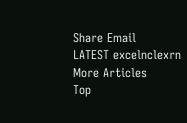Share Email
LATEST excelnclexrn
More Articles
Top